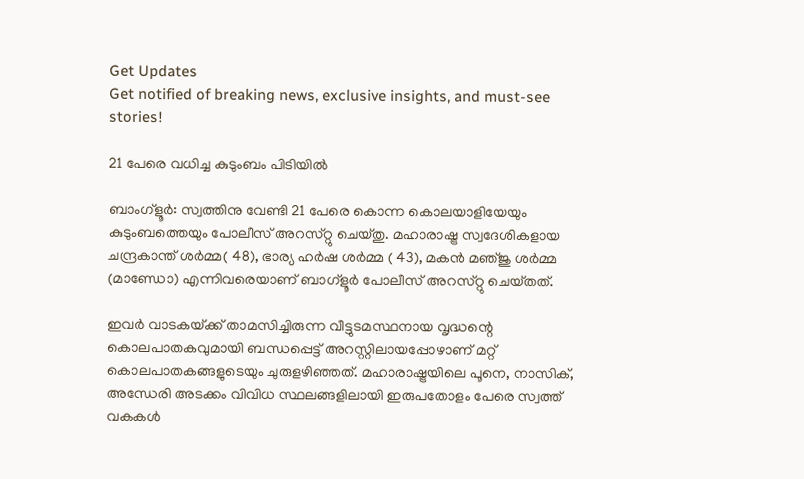Get Updates
Get notified of breaking news, exclusive insights, and must-see stories!

21 പേരെ വധിച്ച കുടുംബം പിടിയില്‍

ബാംഗ്‌ളൂര്‍: സ്വത്തിനു വേണ്ടി 21 പേരെ കൊന്ന കൊലയാളിയേയും കുടുംബത്തെയും പോലീസ്‌ അറസ്‌റ്റു ചെയ്‌തു. മഹാരാഷ്ട്ര സ്വദേശികളായ ചന്ദ്രകാന്ത്‌ ശര്‍മ്മ( 48), ഭാര്യ ഹര്‍ഷ ശര്‍മ്മ ( 43), മകന്‍ മഞ്‌ജു ശര്‍മ്മ (മാണ്ഡോ) എന്നിവരെയാണ്‌ ബാഗ്‌ളൂര്‍ പോലീസ്‌ അറസ്‌റ്റു ചെയ്‌തത്.

ഇവര്‍ വാടകയ്‌ക്ക്‌ താമസിച്ചിരുന്ന വീട്ടുടമസ്ഥനായ വൃദ്ധന്റെ കൊലപാതകവുമായി ബന്ധപ്പെട്ട്‌ അറസ്റ്റിലായപ്പോഴാണ്‌ മറ്റ്‌ കൊലപാതകങ്ങളുടെയും ചുരുളഴിഞ്ഞത്‌. മഹാരാഷ്ട്രയിലെ പൂനെ, നാസിക്‌, അന്ധേരി അടക്കം വിവിധ സ്ഥലങ്ങളിലായി ഇരുപതോളം പേരെ സ്വത്ത്‌ വകകള്‍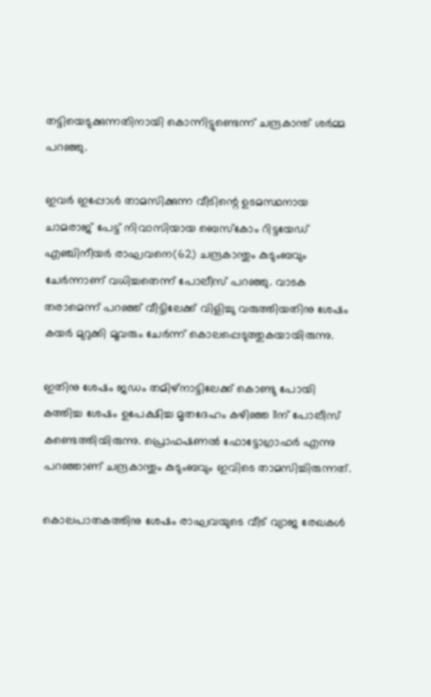തട്ടിയെടുക്കുന്നതിനായി കൊന്നിട്ടുണ്ടെന്ന്‌ ചന്ദ്രകാന്ത്‌ ശര്‍മ്മ പറഞ്ഞു.

ഇവര്‍ ഇപ്പോള്‍ താമസിക്കുന്ന വീടിന്റെ ഉടമസ്ഥനായ ചാമരാജ്‌ പേട്ട്‌ നിവാസിയായ ബെസ്‌കോം റിട്ടയേഡ്‌ എഞ്ചിനീയര്‍ രാഘവനെ(62) ചന്ദ്രകാന്തും കുടുംബവും ചേര്‍ന്നാണ്‌ വധിച്ചതെന്ന്‌ പോലീസ്‌ പറഞ്ഞു. വാടക തരാമെന്ന്‌ പറഞ്ഞ്‌ വീട്ടിലേക്ക്‌ വിളിച്ചു വരുത്തിയതിനു ശേഷം കയര്‍ മുറുക്കി മൂവരും ചേര്‍ന്ന്‌ കൊലപ്പെടുത്തുകയായിരുന്നു.

ഇതിനു ശേഷം ജഡം തമിഴ്‌നാട്ടിലേക്ക്‌ കൊണ്ടു പോയി കത്തിച്ച ശേഷം ഉപേക്ഷിച്ച മൃതദേഹം കഴിഞ്ഞ 11ന്‌ പോലീസ്‌ കണ്ടെത്തിയിരുന്നു. പ്രൊഫഷണല്‍ ഫോട്ടോഗ്രാഫര്‍ എന്നു പറഞ്ഞാണ്‌ ചന്ദ്രകാന്തും കുടുംബവും ഇവിടെ താമസിച്ചിരുന്നത്‌.

കൊലപാതകത്തിനു ശേഷം രാഘവയുടെ വീട്‌ വ്യാജ രേഖകള്‍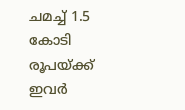ചമച്ച്‌ 1.5 കോടി രൂപയ്‌ക്ക്‌ ഇവര്‍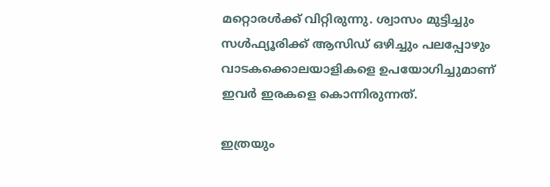മറ്റൊരള്‍ക്ക്‌ വിറ്റിരുന്നു. ശ്വാസം മുട്ടിച്ചും സള്‍ഫ്യൂരിക്ക്‌ ആസിഡ്‌ ഒഴിച്ചും പലപ്പോഴും വാടകക്കൊലയാളികളെ ഉപയോഗിച്ചുമാണ്‌ ഇവര്‍ ഇരകളെ കൊന്നിരുന്നത്‌.

ഇത്രയും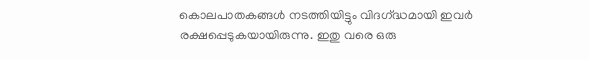കൊലപാതകങ്ങള്‍ നടത്തിയിട്ടും വിദഗ്‌ദ്ധമായി ഇവര്‍ രക്ഷപ്പെടുകയായിരുന്നു. ഇതു വരെ ഒരു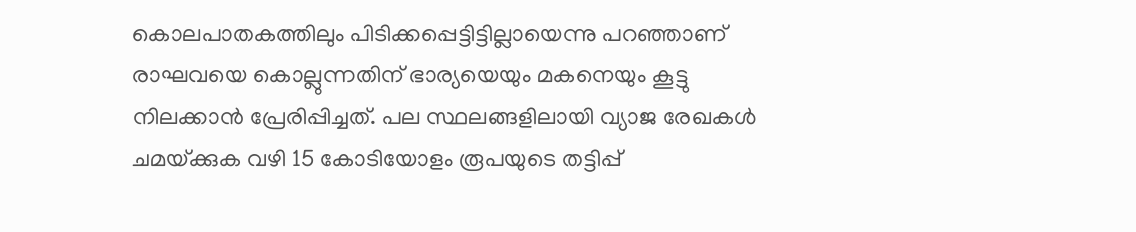കൊലപാതകത്തിലും പിടിക്കപ്പെട്ടിട്ടില്ലായെന്നു പറഞ്ഞാണ്‌ രാഘവയെ കൊല്ലുന്നതിന്‌ ഭാര്യയെയും മകനെയും കൂട്ടു നിലക്കാന്‍ പ്രേരിപ്പിച്ചത്‌. പല സ്ഥലങ്ങളിലായി വ്യാജ രേഖകള്‍ ചമയ്‌ക്കുക വഴി 15 കോടിയോളം രൂപയുടെ തട്ടിപ്പ്‌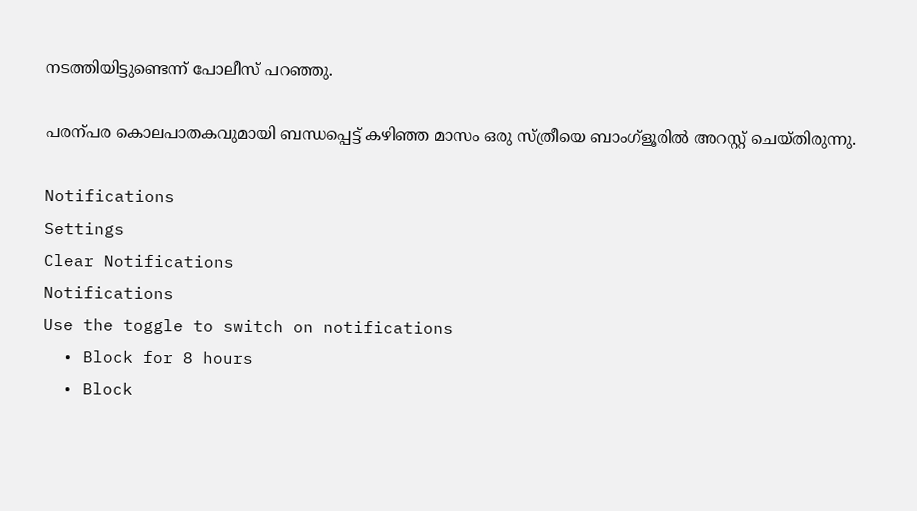നടത്തിയിട്ടുണ്ടെന്ന്‌ പോലീസ്‌ പറഞ്ഞു.

പരന്പര കൊലപാതകവുമായി ബന്ധപ്പെട്ട് കഴിഞ്ഞ മാസം ഒരു സ്ത്രീയെ ബാംഗ്ളൂരില്‍ അറസ്റ്റ് ചെയ്തിരുന്നു.

Notifications
Settings
Clear Notifications
Notifications
Use the toggle to switch on notifications
  • Block for 8 hours
  • Block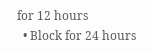for 12 hours
  • Block for 24 hours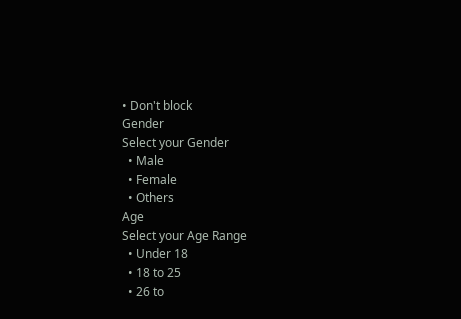• Don't block
Gender
Select your Gender
  • Male
  • Female
  • Others
Age
Select your Age Range
  • Under 18
  • 18 to 25
  • 26 to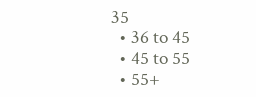35
  • 36 to 45
  • 45 to 55
  • 55+